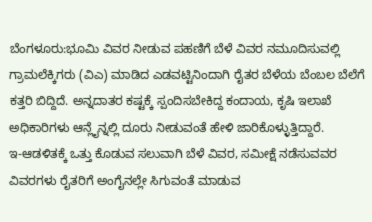ಬೆಂಗಳೂರು:ಭೂಮಿ ವಿವರ ನೀಡುವ ಪಹಣಿಗೆ ಬೆಳೆ ವಿವರ ನಮೂದಿಸುವಲ್ಲಿ ಗ್ರಾಮಲೆಕ್ಕಿಗರು (ವಿಎ) ಮಾಡಿದ ಎಡವಟ್ಟಿನಿಂದಾಗಿ ರೈತರ ಬೆಳೆಯ ಬೆಂಬಲ ಬೆಲೆಗೆ ಕತ್ತರಿ ಬಿದ್ದಿದೆ. ಅನ್ನದಾತರ ಕಷ್ಟಕ್ಕೆ ಸ್ಪಂದಿಸಬೇಕಿದ್ದ ಕಂದಾಯ, ಕೃಷಿ ಇಲಾಖೆ ಅಧಿಕಾರಿಗಳು ಆನ್ಲೈನ್ನಲ್ಲಿ ದೂರು ನೀಡುವಂತೆ ಹೇಳಿ ಜಾರಿಕೊಳ್ಳುತ್ತಿದ್ದಾರೆ.
ಇ-ಆಡಳಿತಕ್ಕೆ ಒತ್ತು ಕೊಡುವ ಸಲುವಾಗಿ ಬೆಳೆ ವಿವರ, ಸಮೀಕ್ಷೆ ನಡೆಸುವವರ ವಿವರಗಳು ರೈತರಿಗೆ ಅಂಗೈನಲ್ಲೇ ಸಿಗುವಂತೆ ಮಾಡುವ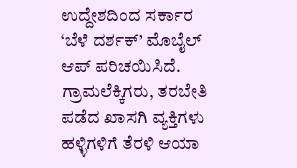ಉದ್ದೇಶದಿಂದ ಸರ್ಕಾರ ‘ಬೆಳೆ ದರ್ಶಕ್’ ಮೊಬೈಲ್ ಆಪ್ ಪರಿಚಯಿಸಿದೆ. ಗ್ರಾಮಲೆಕ್ಕಿಗರು, ತರಬೇತಿ ಪಡೆದ ಖಾಸಗಿ ವ್ಯಕ್ತಿಗಳು ಹಳ್ಳಿಗಳಿಗೆ ತೆರಳಿ ಆಯಾ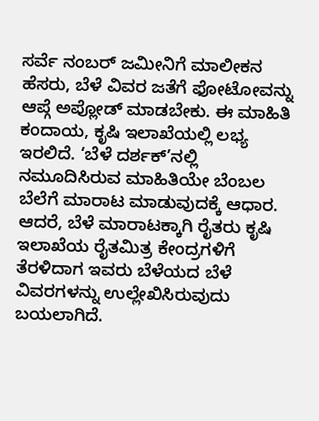ಸರ್ವೆ ನಂಬರ್ ಜಮೀನಿಗೆ ಮಾಲೀಕನ ಹೆಸರು, ಬೆಳೆ ವಿವರ ಜತೆಗೆ ಫೋಟೋವನ್ನು ಆಪ್ಗೆ ಅಪ್ಲೋಡ್ ಮಾಡಬೇಕು. ಈ ಮಾಹಿತಿ ಕಂದಾಯ, ಕೃಷಿ ಇಲಾಖೆಯಲ್ಲಿ ಲಭ್ಯ ಇರಲಿದೆ. ‘ಬೆಳೆ ದರ್ಶಕ್’ನಲ್ಲಿ ನಮೂದಿಸಿರುವ ಮಾಹಿತಿಯೇ ಬೆಂಬಲ ಬೆಲೆಗೆ ಮಾರಾಟ ಮಾಡುವುದಕ್ಕೆ ಆಧಾರ. ಆದರೆ, ಬೆಳೆ ಮಾರಾಟಕ್ಕಾಗಿ ರೈತರು ಕೃಷಿ ಇಲಾಖೆಯ ರೈತಮಿತ್ರ ಕೇಂದ್ರಗಳಿಗೆ ತೆರಳಿದಾಗ ಇವರು ಬೆಳೆಯದ ಬೆಳೆ ವಿವರಗಳನ್ನು ಉಲ್ಲೇಖಿಸಿರುವುದು ಬಯಲಾಗಿದೆ.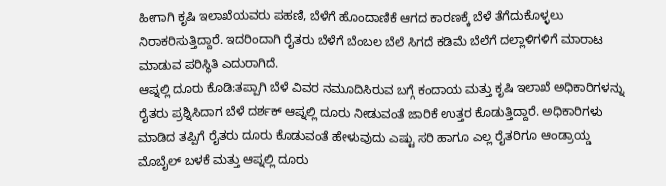ಹೀಗಾಗಿ ಕೃಷಿ ಇಲಾಖೆಯವರು ಪಹಣಿ, ಬೆಳೆಗೆ ಹೊಂದಾಣಿಕೆ ಆಗದ ಕಾರಣಕ್ಕೆ ಬೆಳೆ ತೆಗೆದುಕೊಳ್ಳಲು ನಿರಾಕರಿಸುತ್ತಿದ್ದಾರೆ. ಇದರಿಂದಾಗಿ ರೈತರು ಬೆಳೆಗೆ ಬೆಂಬಲ ಬೆಲೆ ಸಿಗದೆ ಕಡಿಮೆ ಬೆಲೆಗೆ ದಲ್ಲಾಳಿಗಳಿಗೆ ಮಾರಾಟ ಮಾಡುವ ಪರಿಸ್ಥಿತಿ ಎದುರಾಗಿದೆ.
ಆಪ್ನಲ್ಲಿ ದೂರು ಕೊಡಿ:ತಪ್ಪಾಗಿ ಬೆಳೆ ವಿವರ ನಮೂದಿಸಿರುವ ಬಗ್ಗೆ ಕಂದಾಯ ಮತ್ತು ಕೃಷಿ ಇಲಾಖೆ ಅಧಿಕಾರಿಗಳನ್ನು ರೈತರು ಪ್ರಶ್ನಿಸಿದಾಗ ಬೆಳೆ ದರ್ಶಕ್ ಆಪ್ನಲ್ಲಿ ದೂರು ನೀಡುವಂತೆ ಜಾರಿಕೆ ಉತ್ತರ ಕೊಡುತ್ತಿದ್ದಾರೆ. ಅಧಿಕಾರಿಗಳು ಮಾಡಿದ ತಪ್ಪಿಗೆ ರೈತರು ದೂರು ಕೊಡುವಂತೆ ಹೇಳುವುದು ಎಷ್ಟು ಸರಿ ಹಾಗೂ ಎಲ್ಲ ರೈತರಿಗೂ ಆಂಡ್ರಾಯ್ಡ ಮೊಬೈಲ್ ಬಳಕೆ ಮತ್ತು ಆಪ್ನಲ್ಲಿ ದೂರು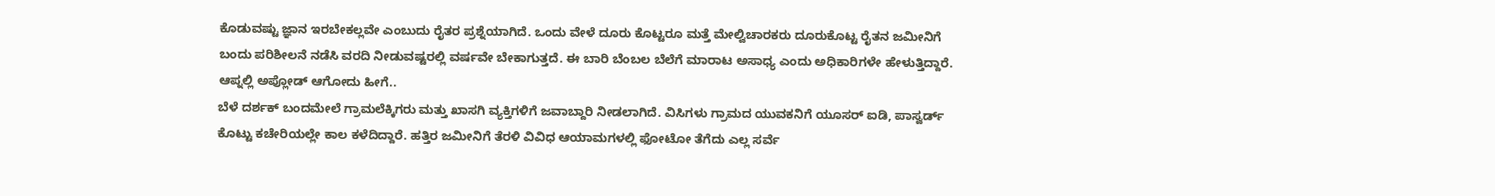ಕೊಡುವಷ್ಟು ಜ್ಞಾನ ಇರಬೇಕಲ್ಲವೇ ಎಂಬುದು ರೈತರ ಪ್ರಶ್ನೆಯಾಗಿದೆ. ಒಂದು ವೇಳೆ ದೂರು ಕೊಟ್ಟರೂ ಮತ್ತೆ ಮೇಲ್ವಿಚಾರಕರು ದೂರುಕೊಟ್ಟ ರೈತನ ಜಮೀನಿಗೆ ಬಂದು ಪರಿಶೀಲನೆ ನಡೆಸಿ ವರದಿ ನೀಡುವಷ್ಟರಲ್ಲಿ ವರ್ಷವೇ ಬೇಕಾಗುತ್ತದೆ. ಈ ಬಾರಿ ಬೆಂಬಲ ಬೆಲೆಗೆ ಮಾರಾಟ ಅಸಾಧ್ಯ ಎಂದು ಅಧಿಕಾರಿಗಳೇ ಹೇಳುತ್ತಿದ್ದಾರೆ.
ಆಪ್ನಲ್ಲಿ ಅಪ್ಲೋಡ್ ಆಗೋದು ಹೀಗೆ..
ಬೆಳೆ ದರ್ಶಕ್ ಬಂದಮೇಲೆ ಗ್ರಾಮಲೆಕ್ಕಿಗರು ಮತ್ತು ಖಾಸಗಿ ವ್ಯಕ್ತಿಗಳಿಗೆ ಜವಾಬ್ದಾರಿ ನೀಡಲಾಗಿದೆ. ವಿಸಿಗಳು ಗ್ರಾಮದ ಯುವಕನಿಗೆ ಯೂಸರ್ ಐಡಿ, ಪಾಸ್ವರ್ಡ್ ಕೊಟ್ಟು ಕಚೇರಿಯಲ್ಲೇ ಕಾಲ ಕಳೆದಿದ್ದಾರೆ. ಹತ್ತಿರ ಜಮೀನಿಗೆ ತೆರಳಿ ವಿವಿಧ ಆಯಾಮಗಳಲ್ಲಿ ಫೋಟೋ ತೆಗೆದು ಎಲ್ಲ ಸರ್ವೆ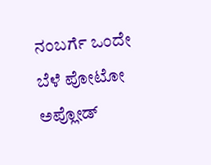ನಂಬರ್ಗೆ ಒಂದೇ ಬೆಳೆ ಪೋಟೋ ಅಪ್ಲೋಡ್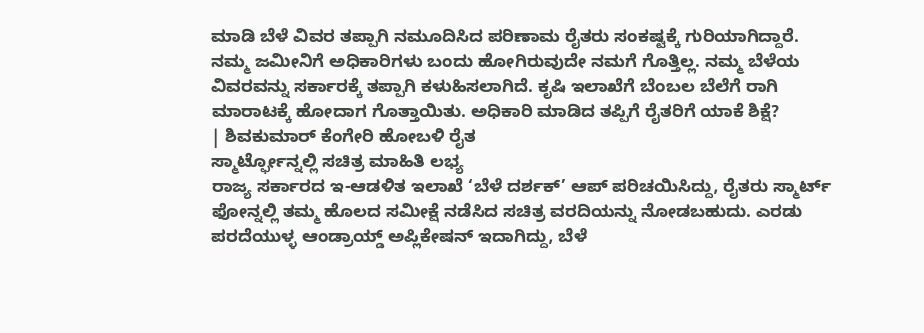ಮಾಡಿ ಬೆಳೆ ವಿವರ ತಪ್ಪಾಗಿ ನಮೂದಿಸಿದ ಪರಿಣಾಮ ರೈತರು ಸಂಕಷ್ಟಕ್ಕೆ ಗುರಿಯಾಗಿದ್ದಾರೆ.
ನಮ್ಮ ಜಮೀನಿಗೆ ಅಧಿಕಾರಿಗಳು ಬಂದು ಹೋಗಿರುವುದೇ ನಮಗೆ ಗೊತ್ತಿಲ್ಲ. ನಮ್ಮ ಬೆಳೆಯ ವಿವರವನ್ನು ಸರ್ಕಾರಕ್ಕೆ ತಪ್ಪಾಗಿ ಕಳುಹಿಸಲಾಗಿದೆ. ಕೃಷಿ ಇಲಾಖೆಗೆ ಬೆಂಬಲ ಬೆಲೆಗೆ ರಾಗಿ ಮಾರಾಟಕ್ಕೆ ಹೋದಾಗ ಗೊತ್ತಾಯಿತು. ಅಧಿಕಾರಿ ಮಾಡಿದ ತಪ್ಪಿಗೆ ರೈತರಿಗೆ ಯಾಕೆ ಶಿಕ್ಷೆ?
| ಶಿವಕುಮಾರ್ ಕೆಂಗೇರಿ ಹೋಬಳಿ ರೈತ
ಸ್ಮಾರ್ಟ್ಫೋನ್ನಲ್ಲಿ ಸಚಿತ್ರ ಮಾಹಿತಿ ಲಭ್ಯ
ರಾಜ್ಯ ಸರ್ಕಾರದ ಇ-ಆಡಳಿತ ಇಲಾಖೆ ‘ಬೆಳೆ ದರ್ಶಕ್’ ಆಪ್ ಪರಿಚಯಿಸಿದ್ದು, ರೈತರು ಸ್ಮಾರ್ಟ್ ಫೋನ್ನಲ್ಲಿ ತಮ್ಮ ಹೊಲದ ಸಮೀಕ್ಷೆ ನಡೆಸಿದ ಸಚಿತ್ರ ವರದಿಯನ್ನು ನೋಡಬಹುದು. ಎರಡು ಪರದೆಯುಳ್ಳ ಆಂಡ್ರಾಯ್ಡ್ ಅಪ್ಲಿಕೇಷನ್ ಇದಾಗಿದ್ದು, ಬೆಳೆ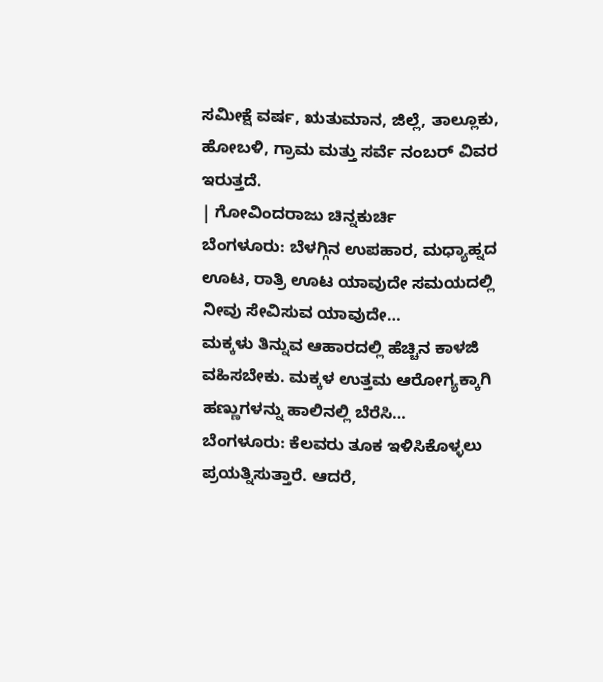ಸಮೀಕ್ಷೆ ವರ್ಷ, ಋತುಮಾನ, ಜಿಲ್ಲೆ, ತಾಲ್ಲೂಕು, ಹೋಬಳಿ, ಗ್ರಾಮ ಮತ್ತು ಸರ್ವೆ ನಂಬರ್ ವಿವರ ಇರುತ್ತದೆ.
| ಗೋವಿಂದರಾಜು ಚಿನ್ನಕುರ್ಚಿ
ಬೆಂಗಳೂರು: ಬೆಳಗ್ಗಿನ ಉಪಹಾರ, ಮಧ್ಯಾಹ್ನದ ಊಟ, ರಾತ್ರಿ ಊಟ ಯಾವುದೇ ಸಮಯದಲ್ಲಿ ನೀವು ಸೇವಿಸುವ ಯಾವುದೇ…
ಮಕ್ಕಳು ತಿನ್ನುವ ಆಹಾರದಲ್ಲಿ ಹೆಚ್ಚಿನ ಕಾಳಜಿ ವಹಿಸಬೇಕು. ಮಕ್ಕಳ ಉತ್ತಮ ಆರೋಗ್ಯಕ್ಕಾಗಿ ಹಣ್ಣುಗಳನ್ನು ಹಾಲಿನಲ್ಲಿ ಬೆರೆಸಿ…
ಬೆಂಗಳೂರು: ಕೆಲವರು ತೂಕ ಇಳಿಸಿಕೊಳ್ಳಲು ಪ್ರಯತ್ನಿಸುತ್ತಾರೆ. ಆದರೆ,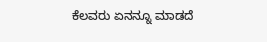ಕೆಲವರು ಏನನ್ನೂ ಮಾಡದೆ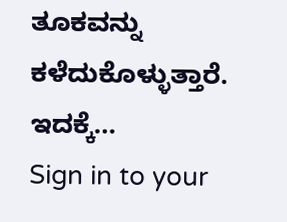ತೂಕವನ್ನು ಕಳೆದುಕೊಳ್ಳುತ್ತಾರೆ. ಇದಕ್ಕೆ…
Sign in to your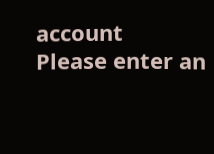account
Please enter an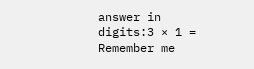answer in digits:3 × 1 =
Remember me